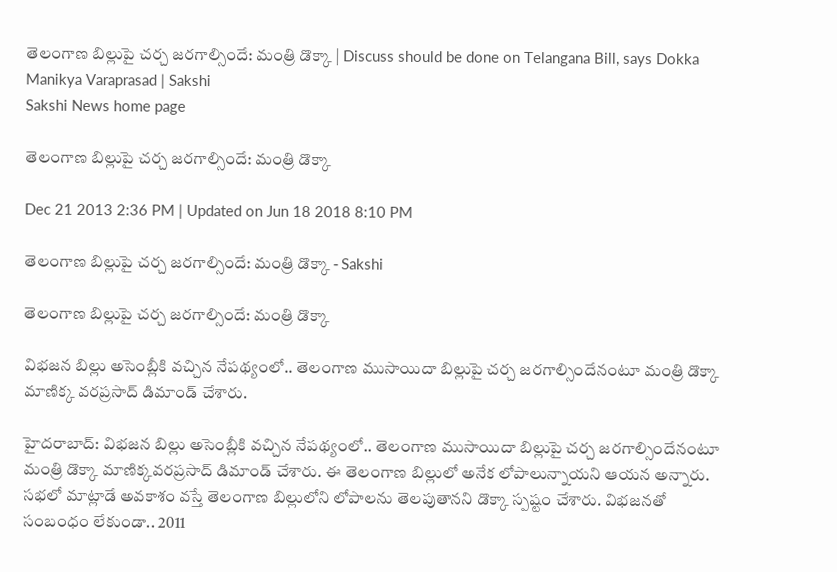తెలంగాణ బిల్లుపై చర్చ జరగాల్సిందే: మంత్రి డొక్కా | Discuss should be done on Telangana Bill, says Dokka Manikya Varaprasad | Sakshi
Sakshi News home page

తెలంగాణ బిల్లుపై చర్చ జరగాల్సిందే: మంత్రి డొక్కా

Dec 21 2013 2:36 PM | Updated on Jun 18 2018 8:10 PM

తెలంగాణ బిల్లుపై చర్చ జరగాల్సిందే: మంత్రి డొక్కా - Sakshi

తెలంగాణ బిల్లుపై చర్చ జరగాల్సిందే: మంత్రి డొక్కా

విభజన బిల్లు అసెంబ్లీకి వచ్చిన నేపథ్యంలో.. తెలంగాణ ముసాయిదా బిల్లుపై చర్చ జరగాల్సిందేనంటూ మంత్రి డొక్కా మాణిక్క వరప్రసాద్ డిమాండ్ చేశారు.

హైదరాబాద్: విభజన బిల్లు అసెంబ్లీకి వచ్చిన నేపథ్యంలో.. తెలంగాణ ముసాయిదా బిల్లుపై చర్చ జరగాల్సిందేనంటూ మంత్రి డొక్కా మాణిక్కవరప్రసాద్ డిమాండ్ చేశారు. ఈ తెలంగాణ బిల్లులో అనేక లోపాలున్నాయని ఆయన అన్నారు. సభలో మాట్లాడే అవకాశం వస్తే తెలంగాణ బిల్లులోని లోపాలను తెలపుతానని డొక్కా స్పష్టం చేశారు. విభజనతో సంబంధం లేకుండా.. 2011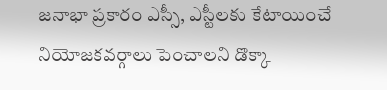జనాభా ప్రకారం ఎస్సీ, ఎస్టీలకు కేటాయించే నియోజకవర్గాలు పెంచాలని డొక్కా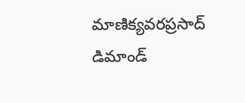మాణిక్యవరప్రసాద్ డిమాండ్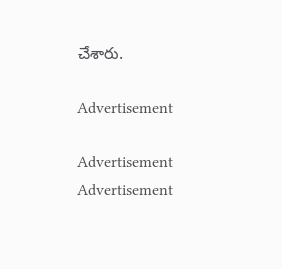చేశారు.

Advertisement

Advertisement
Advertisement